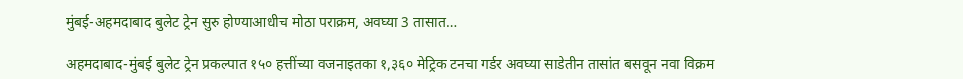मुंबई-अहमदाबाद बुलेट ट्रेन सुरु होण्याआधीच मोठा पराक्रम, अवघ्या 3 तासात…

अहमदाबाद-मुंबई बुलेट ट्रेन प्रकल्पात १५० हत्तींच्या वजनाइतका १,३६० मेट्रिक टनचा गर्डर अवघ्या साडेतीन तासांत बसवून नवा विक्रम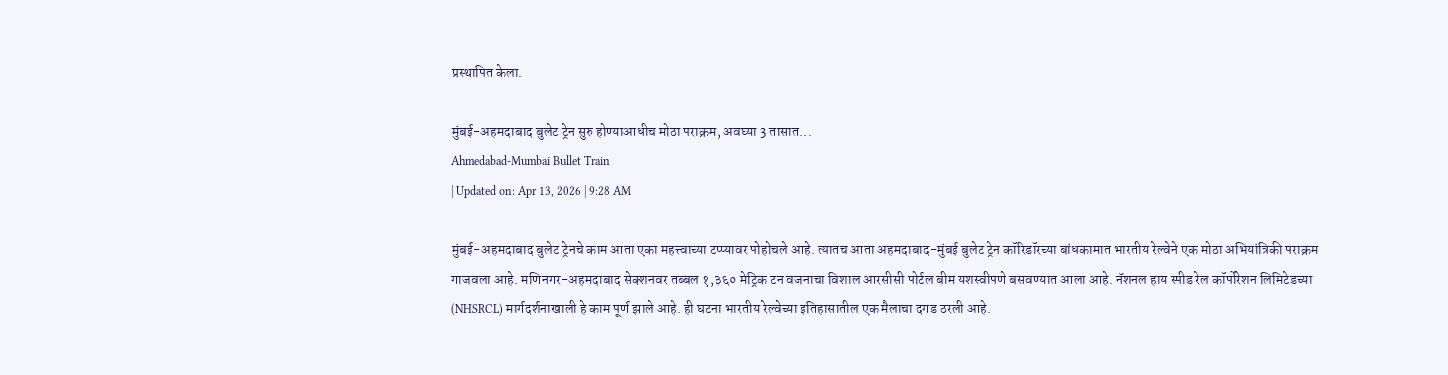प्रस्थापित केला.

मुंबई-अहमदाबाद बुलेट ट्रेन सुरु होण्याआधीच मोठा पराक्रम, अवघ्या 3 तासात...
Ahmedabad-Mumbai Bullet Train
| Updated on: Apr 13, 2026 | 9:28 AM

मुंबई-अहमदाबाद बुलेट ट्रेनचे काम आता एका महत्त्वाच्या टप्प्यावर पोहोचले आहे. त्यातच आता अहमदाबाद-मुंबई बुलेट ट्रेन कॉरिडॉरच्या बांधकामात भारतीय रेल्वेने एक मोठा अभियांत्रिकी पराक्रम गाजवला आहे. मणिनगर-अहमदाबाद सेक्शनवर तब्बल १,३६० मेट्रिक टन वजनाचा विशाल आरसीसी पोर्टल बीम यशस्वीपणे बसवण्यात आला आहे. नॅशनल हाय स्पीड रेल कॉर्पोरेशन लिमिटेडच्या (NHSRCL) मार्गदर्शनाखाली हे काम पूर्ण झाले आहे. ही घटना भारतीय रेल्वेच्या इतिहासातील एक मैलाचा दगड ठरली आहे.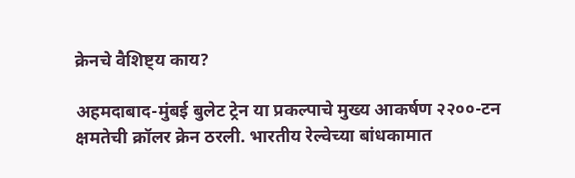क्रेनचे वैशिष्ट्य काय?

अहमदाबाद-मुंबई बुलेट ट्रेन या प्रकल्पाचे मुख्य आकर्षण २२००-टन क्षमतेची क्रॉलर क्रेन ठरली. भारतीय रेल्वेच्या बांधकामात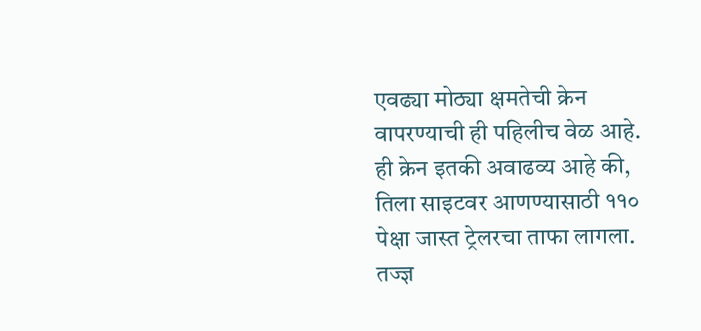एवढ्या मोठ्या क्षमतेची क्रेन वापरण्याची ही पहिलीच वेळ आहे. ही क्रेन इतकी अवाढव्य आहे की, तिला साइटवर आणण्यासाठी ११० पेक्षा जास्त ट्रेलरचा ताफा लागला. तज्ज्ञ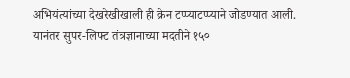अभियंत्यांच्या देखरेखीखाली ही क्रेन टप्प्याटप्प्याने जोडण्यात आली. यानंतर सुपर-लिफ्ट तंत्रज्ञानाच्या मदतीने १५०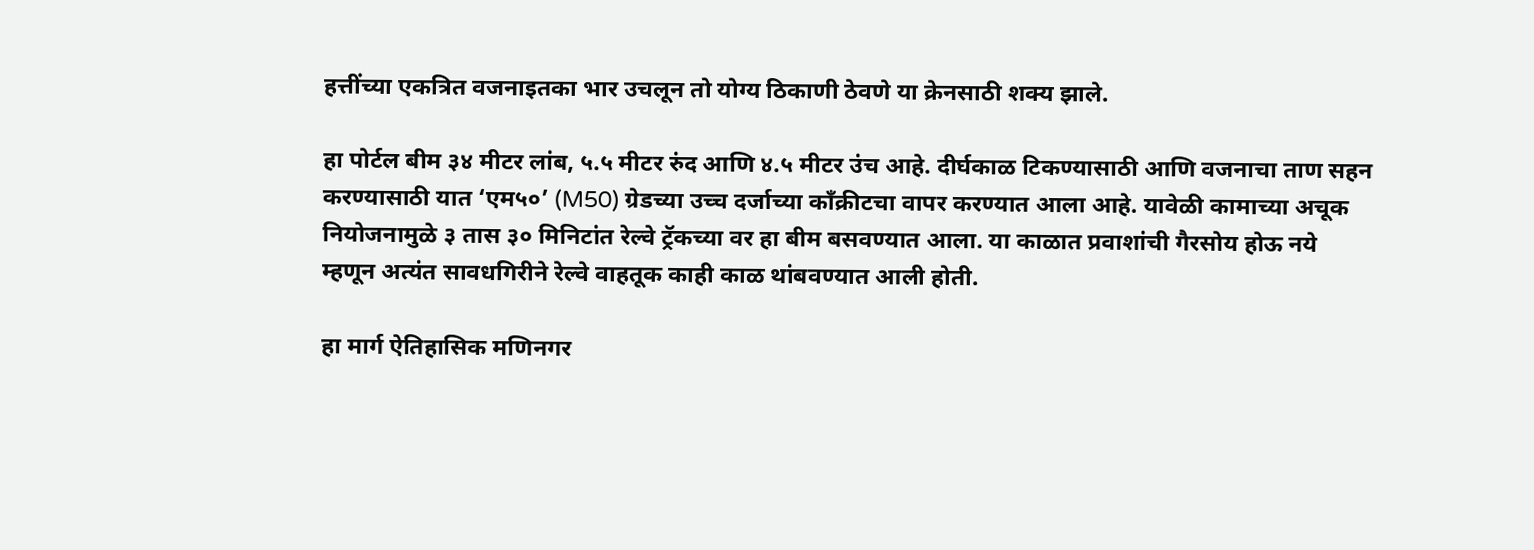हत्तींच्या एकत्रित वजनाइतका भार उचलून तो योग्य ठिकाणी ठेवणे या क्रेनसाठी शक्य झाले.

हा पोर्टल बीम ३४ मीटर लांब, ५.५ मीटर रुंद आणि ४.५ मीटर उंच आहे. दीर्घकाळ टिकण्यासाठी आणि वजनाचा ताण सहन करण्यासाठी यात ‘एम५०’ (M50) ग्रेडच्या उच्च दर्जाच्या काँक्रीटचा वापर करण्यात आला आहे. यावेळी कामाच्या अचूक नियोजनामुळे ३ तास ३० मिनिटांत रेल्वे ट्रॅकच्या वर हा बीम बसवण्यात आला. या काळात प्रवाशांची गैरसोय होऊ नये म्हणून अत्यंत सावधगिरीने रेल्वे वाहतूक काही काळ थांबवण्यात आली होती.

हा मार्ग ऐतिहासिक मणिनगर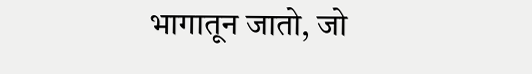भागातून जातो, जो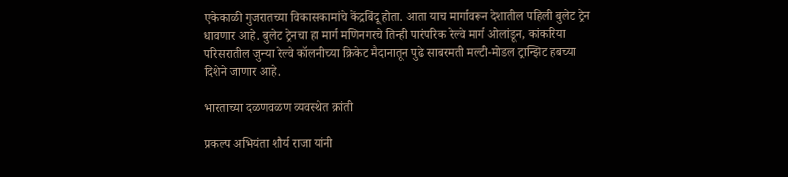एकेकाळी गुजरातच्या विकासकामांचे केंद्रबिंदू होता. आता याच मार्गावरून देशातील पहिली बुलेट ट्रेन धावणार आहे. बुलेट ट्रेनचा हा मार्ग मणिनगरचे तिन्ही पारंपरिक रेल्वे मार्ग ओलांडून, कांकरिया परिसरातील जुन्या रेल्वे कॉलनीच्या क्रिकेट मैदानातून पुढे साबरमती मल्टी-मोडल ट्रान्झिट हबच्या दिशेने जाणार आहे.

भारताच्या दळणवळण व्यवस्थेत क्रांती

प्रकल्प अभियंता शौर्य राजा यांनी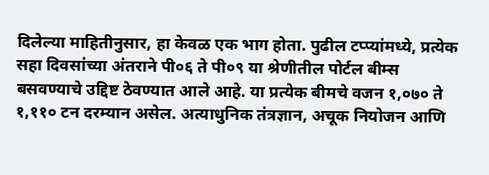दिलेल्या माहितीनुसार, हा केवळ एक भाग होता. पुढील टप्प्यांमध्ये, प्रत्येक सहा दिवसांच्या अंतराने पी०६ ते पी०९ या श्रेणीतील पोर्टल बीम्स बसवण्याचे उद्दिष्ट ठेवण्यात आले आहे. या प्रत्येक बीमचे वजन १,०७० ते १,११० टन दरम्यान असेल. अत्याधुनिक तंत्रज्ञान, अचूक नियोजन आणि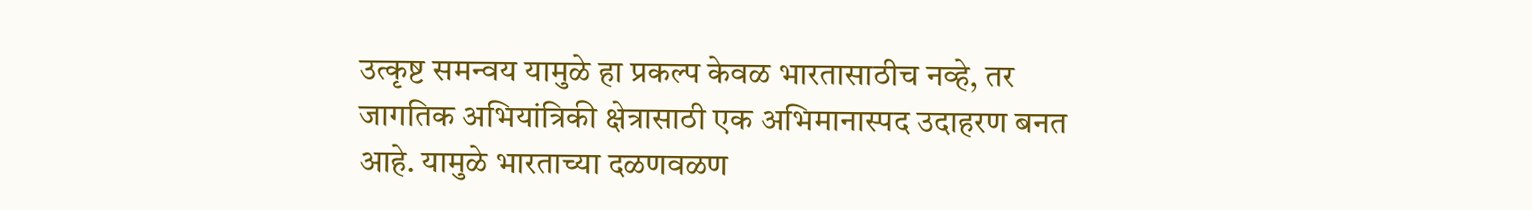उत्कृष्ट समन्वय यामुळे हा प्रकल्प केवळ भारतासाठीच नव्हे, तर जागतिक अभियांत्रिकी क्षेत्रासाठी एक अभिमानास्पद उदाहरण बनत आहे. यामुळे भारताच्या दळणवळण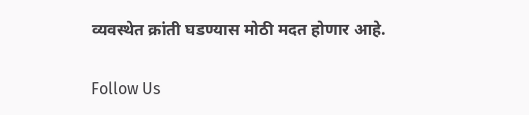व्यवस्थेत क्रांती घडण्यास मोठी मदत होणार आहे.

Follow Us